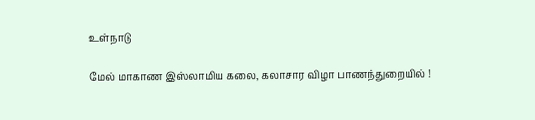உள்நாடு

மேல் மாகாண இஸ்லாமிய கலை, கலாசார விழா பாணந்துறையில் !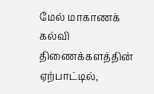மேல் மாகாணக் கல்வி திணைக்களத்தின் ஏற்பாட்டில்,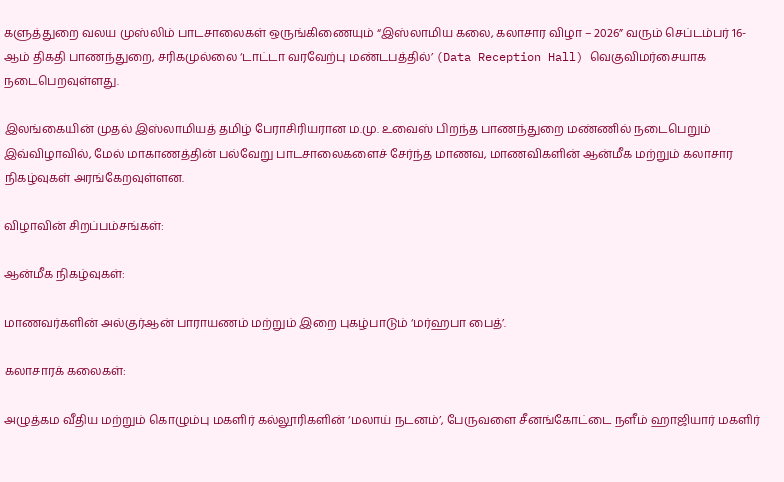களுத்துறை வலய முஸ்லிம் பாடசாலைகள் ஒருங்கிணையும் “இஸ்லாமிய கலை, கலாசார விழா – 2026” வரும் செப்டம்பர் 16-ஆம் திகதி பாணந்துறை, சரிகமுல்லை ‘டாட்டா வரவேற்பு மண்டபத்தில்’ (Data Reception Hall) வெகுவிமர்சையாக நடைபெறவுள்ளது.

இலங்கையின் முதல் இஸ்லாமியத் தமிழ் பேராசிரியரான ம.மு. உவைஸ் பிறந்த பாணந்துறை மண்ணில் நடைபெறும் இவ்விழாவில், மேல் மாகாணத்தின் பல்வேறு பாடசாலைகளைச் சேர்ந்த மாணவ, மாணவிகளின் ஆன்மீக மற்றும் கலாசார நிகழ்வுகள் அரங்கேறவுள்ளன.

விழாவின் சிறப்பம்சங்கள்:

ஆன்மீக நிகழ்வுகள்:

மாணவர்களின் அல்குர்ஆன் பாராயணம் மற்றும் இறை புகழ்பாடும் ‘மர்ஹபா பைத்’.

கலாசாரக் கலைகள்:

அழுத்கம வீதிய மற்றும் கொழும்பு மகளிர் கல்லூரிகளின் ‘மலாய் நடனம்’, பேருவளை சீனங்கோட்டை நளீம் ஹாஜியார் மகளிர்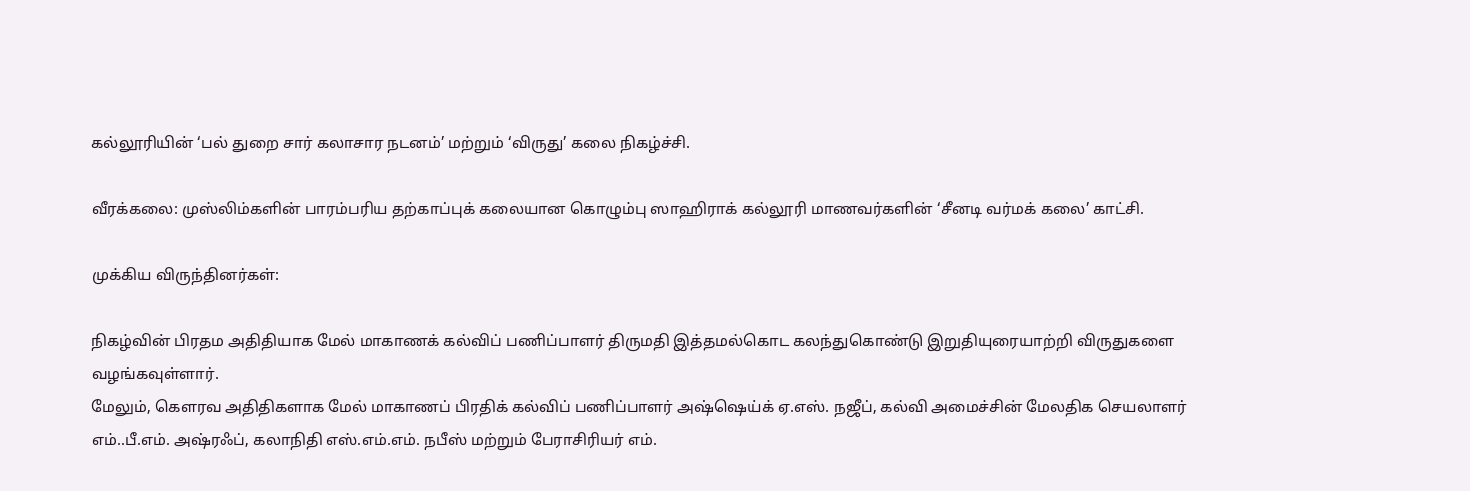கல்லூரியின் ‘பல் துறை சார் கலாசார நடனம்’ மற்றும் ‘விருது’ கலை நிகழ்ச்சி.

வீரக்கலை: முஸ்லிம்களின் பாரம்பரிய தற்காப்புக் கலையான கொழும்பு ஸாஹிராக் கல்லூரி மாணவர்களின் ‘சீனடி வர்மக் கலை’ காட்சி.

முக்கிய விருந்தினர்கள்:

நிகழ்வின் பிரதம அதிதியாக மேல் மாகாணக் கல்விப் பணிப்பாளர் திருமதி இத்தமல்கொட கலந்துகொண்டு இறுதியுரையாற்றி விருதுகளை வழங்கவுள்ளார்.
மேலும், கௌரவ அதிதிகளாக மேல் மாகாணப் பிரதிக் கல்விப் பணிப்பாளர் அஷ்ஷெய்க் ஏ.எஸ். நஜீப், கல்வி அமைச்சின் மேலதிக செயலாளர் எம்..பீ.எம். அஷ்ரஃப், கலாநிதி எஸ்.எம்.எம். நபீஸ் மற்றும் பேராசிரியர் எம்.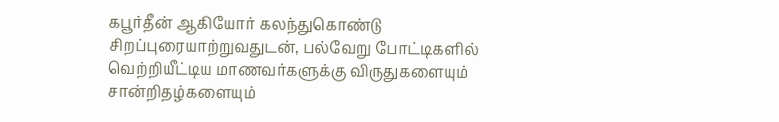கபூர்தீன் ஆகியோர் கலந்துகொண்டு சிறப்புரையாற்றுவதுடன், பல்வேறு போட்டிகளில் வெற்றியீட்டிய மாணவர்களுக்கு விருதுகளையும் சான்றிதழ்களையும்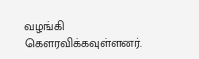வழங்கி கௌரவிக்கவுள்ளனர்.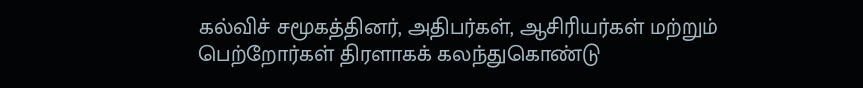கல்விச் சமூகத்தினர், அதிபர்கள், ஆசிரியர்கள் மற்றும் பெற்றோர்கள் திரளாகக் கலந்துகொண்டு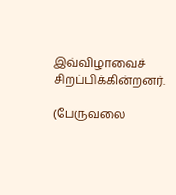இவ்விழாவைச் சிறப்பிக்கின்றனர்.

(பேருவலை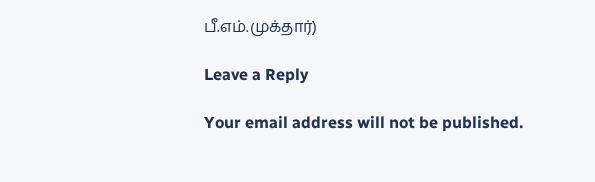பீ.எம்.முக்தார்)

Leave a Reply

Your email address will not be published.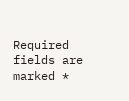Required fields are marked *